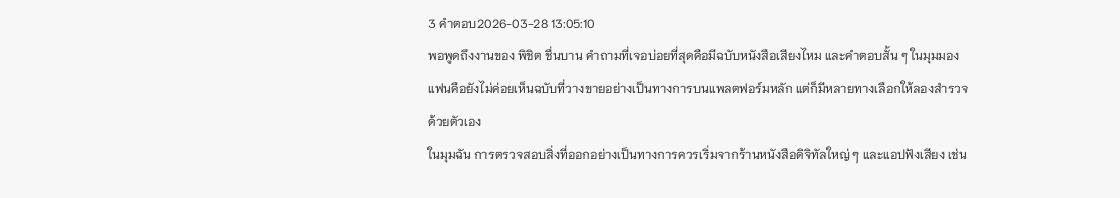3 คำตอบ2026-03-28 13:05:10
พอพูดถึงงานของ พิชิต ชื่นบาน คำถามที่เจอบ่อยที่สุดคือมีฉบับหนังสือเสียงไหม และคำตอบสั้น ๆ ในมุมมองแฟนคือยังไม่ค่อยเห็นฉบับที่วางขายอย่างเป็นทางการบนแพลตฟอร์มหลัก แต่ก็มีหลายทางเลือกให้ลองสำรวจด้วยตัวเอง
ในมุมฉัน การตรวจสอบสิ่งที่ออกอย่างเป็นทางการควรเริ่มจากร้านหนังสือดิจิทัลใหญ่ ๆ และแอปฟังเสียง เช่น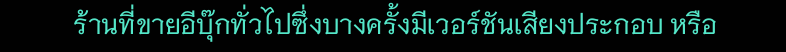ร้านที่ขายอีบุ๊กทั่วไปซึ่งบางครั้งมีเวอร์ชันเสียงประกอบ หรือ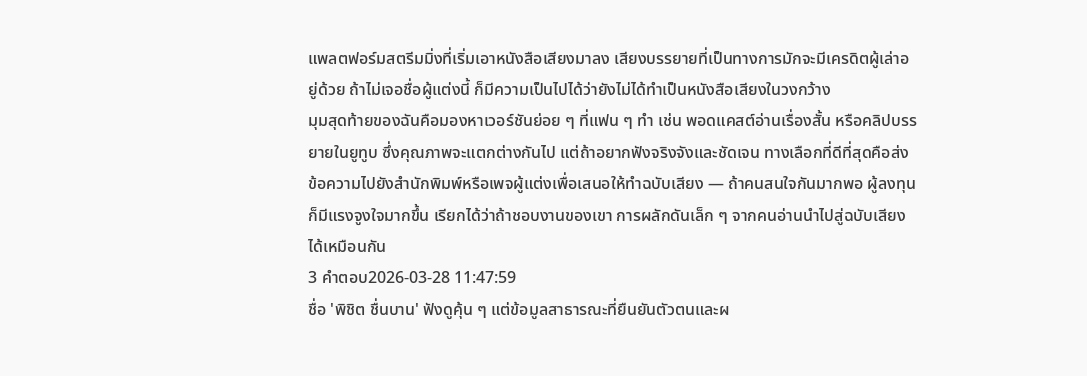แพลตฟอร์มสตรีมมิ่งที่เริ่มเอาหนังสือเสียงมาลง เสียงบรรยายที่เป็นทางการมักจะมีเครดิตผู้เล่าอยู่ด้วย ถ้าไม่เจอชื่อผู้แต่งนี้ ก็มีความเป็นไปได้ว่ายังไม่ได้ทำเป็นหนังสือเสียงในวงกว้าง
มุมสุดท้ายของฉันคือมองหาเวอร์ชันย่อย ๆ ที่แฟน ๆ ทำ เช่น พอดแคสต์อ่านเรื่องสั้น หรือคลิปบรรยายในยูทูบ ซึ่งคุณภาพจะแตกต่างกันไป แต่ถ้าอยากฟังจริงจังและชัดเจน ทางเลือกที่ดีที่สุดคือส่งข้อความไปยังสำนักพิมพ์หรือเพจผู้แต่งเพื่อเสนอให้ทำฉบับเสียง — ถ้าคนสนใจกันมากพอ ผู้ลงทุนก็มีแรงจูงใจมากขึ้น เรียกได้ว่าถ้าชอบงานของเขา การผลักดันเล็ก ๆ จากคนอ่านนำไปสู่ฉบับเสียงได้เหมือนกัน
3 คำตอบ2026-03-28 11:47:59
ชื่อ 'พิชิต ชื่นบาน' ฟังดูคุ้น ๆ แต่ข้อมูลสาธารณะที่ยืนยันตัวตนและผ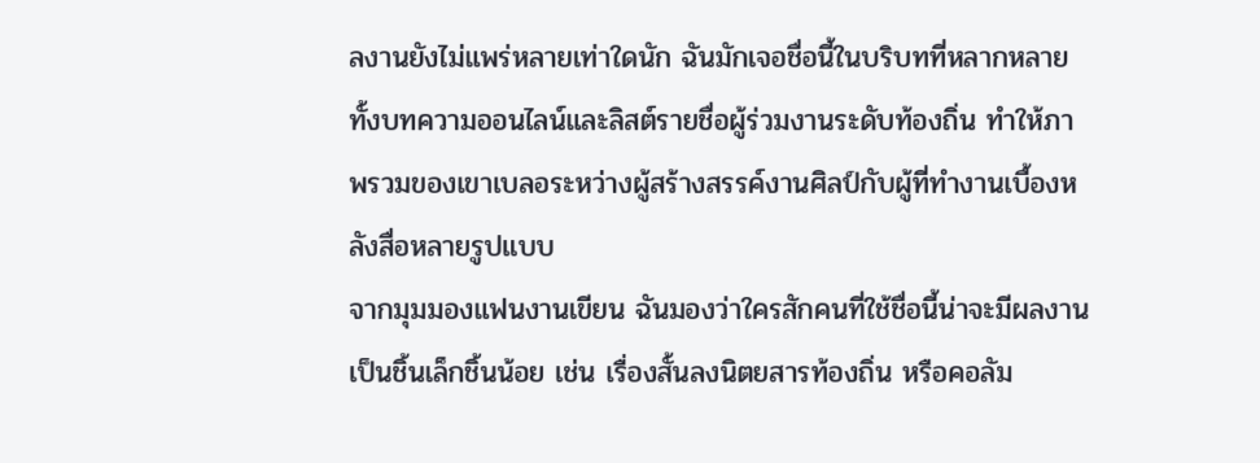ลงานยังไม่แพร่หลายเท่าใดนัก ฉันมักเจอชื่อนี้ในบริบทที่หลากหลาย ทั้งบทความออนไลน์และลิสต์รายชื่อผู้ร่วมงานระดับท้องถิ่น ทำให้ภาพรวมของเขาเบลอระหว่างผู้สร้างสรรค์งานศิลป์กับผู้ที่ทำงานเบื้องหลังสื่อหลายรูปแบบ
จากมุมมองแฟนงานเขียน ฉันมองว่าใครสักคนที่ใช้ชื่อนี้น่าจะมีผลงานเป็นชิ้นเล็กชิ้นน้อย เช่น เรื่องสั้นลงนิตยสารท้องถิ่น หรือคอลัม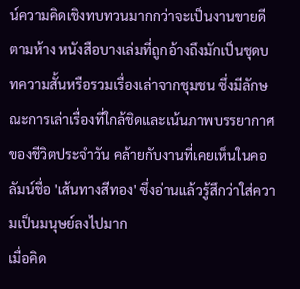น์ความคิดเชิงทบทวนมากกว่าจะเป็นงานขายดีตามห้าง หนังสือบางเล่มที่ถูกอ้างถึงมักเป็นชุดบทความสั้นหรือรวมเรื่องเล่าจากชุมชน ซึ่งมีลักษณะการเล่าเรื่องที่ใกล้ชิดและเน้นภาพบรรยากาศของชีวิตประจำวัน คล้ายกับงานที่เคยเห็นในคอลัมน์ชื่อ 'เส้นทางสีทอง' ซึ่งอ่านแล้วรู้สึกว่าใส่ความเป็นมนุษย์ลงไปมาก
เมื่อคิด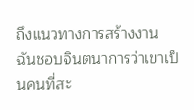ถึงแนวทางการสร้างงาน ฉันชอบจินตนาการว่าเขาเป็นคนที่สะ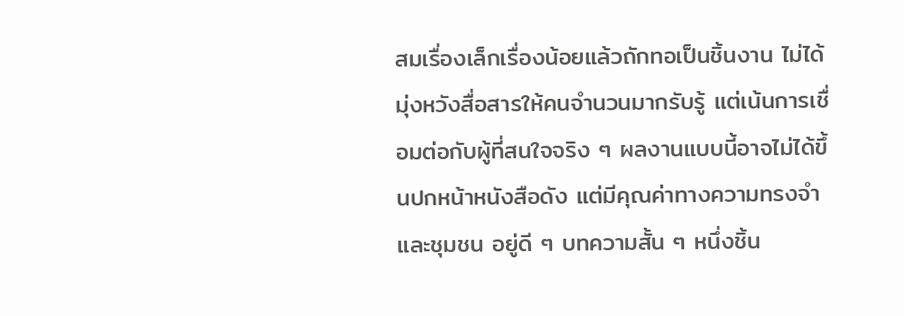สมเรื่องเล็กเรื่องน้อยแล้วถักทอเป็นชิ้นงาน ไม่ได้มุ่งหวังสื่อสารให้คนจำนวนมากรับรู้ แต่เน้นการเชื่อมต่อกับผู้ที่สนใจจริง ๆ ผลงานแบบนี้อาจไม่ได้ขึ้นปกหน้าหนังสือดัง แต่มีคุณค่าทางความทรงจำและชุมชน อยู่ดี ๆ บทความสั้น ๆ หนึ่งชิ้น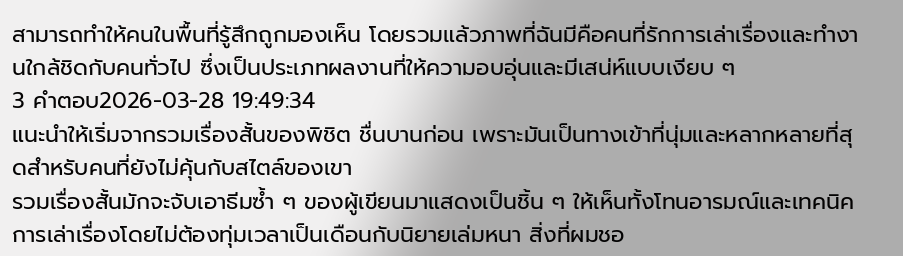สามารถทำให้คนในพื้นที่รู้สึกถูกมองเห็น โดยรวมแล้วภาพที่ฉันมีคือคนที่รักการเล่าเรื่องและทำงานใกล้ชิดกับคนทั่วไป ซึ่งเป็นประเภทผลงานที่ให้ความอบอุ่นและมีเสน่ห์แบบเงียบ ๆ
3 คำตอบ2026-03-28 19:49:34
แนะนำให้เริ่มจากรวมเรื่องสั้นของพิชิต ชื่นบานก่อน เพราะมันเป็นทางเข้าที่นุ่มและหลากหลายที่สุดสำหรับคนที่ยังไม่คุ้นกับสไตล์ของเขา
รวมเรื่องสั้นมักจะจับเอาธีมซ้ำ ๆ ของผู้เขียนมาแสดงเป็นชิ้น ๆ ให้เห็นทั้งโทนอารมณ์และเทคนิคการเล่าเรื่องโดยไม่ต้องทุ่มเวลาเป็นเดือนกับนิยายเล่มหนา สิ่งที่ผมชอ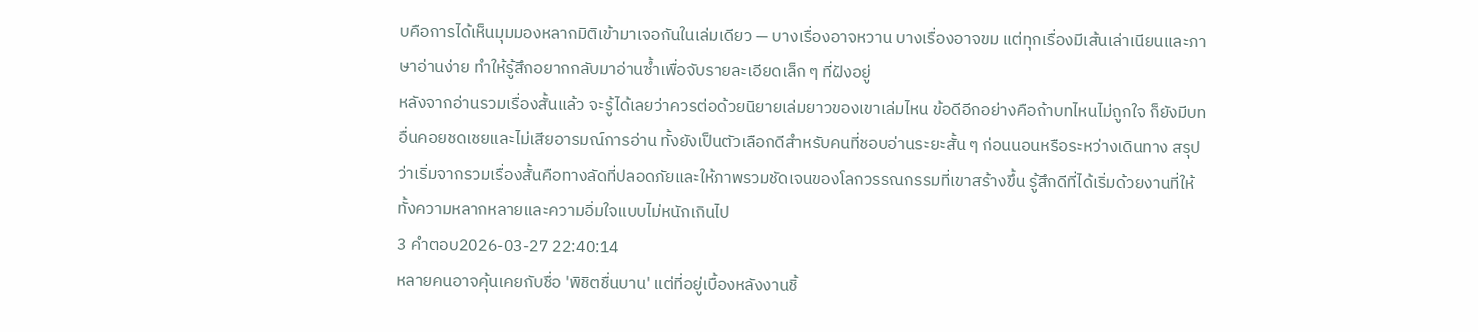บคือการได้เห็นมุมมองหลากมิติเข้ามาเจอกันในเล่มเดียว — บางเรื่องอาจหวาน บางเรื่องอาจขม แต่ทุกเรื่องมีเส้นเล่าเนียนและภาษาอ่านง่าย ทำให้รู้สึกอยากกลับมาอ่านซ้ำเพื่อจับรายละเอียดเล็ก ๆ ที่ฝังอยู่
หลังจากอ่านรวมเรื่องสั้นแล้ว จะรู้ได้เลยว่าควรต่อด้วยนิยายเล่มยาวของเขาเล่มไหน ข้อดีอีกอย่างคือถ้าบทไหนไม่ถูกใจ ก็ยังมีบทอื่นคอยชดเชยและไม่เสียอารมณ์การอ่าน ทั้งยังเป็นตัวเลือกดีสำหรับคนที่ชอบอ่านระยะสั้น ๆ ก่อนนอนหรือระหว่างเดินทาง สรุปว่าเริ่มจากรวมเรื่องสั้นคือทางลัดที่ปลอดภัยและให้ภาพรวมชัดเจนของโลกวรรณกรรมที่เขาสร้างขึ้น รู้สึกดีที่ได้เริ่มด้วยงานที่ให้ทั้งความหลากหลายและความอิ่มใจแบบไม่หนักเกินไป
3 คำตอบ2026-03-27 22:40:14
หลายคนอาจคุ้นเคยกับชื่อ 'พิชิตชื่นบาน' แต่ที่อยู่เบื้องหลังงานชิ้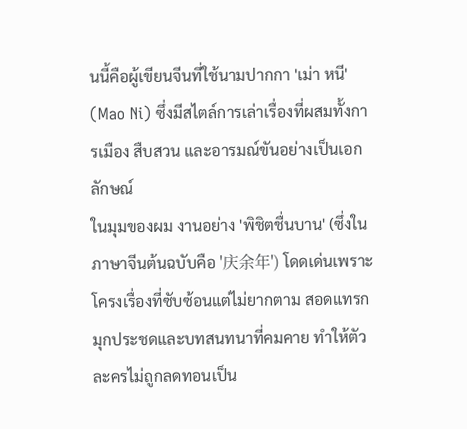นนี้คือผู้เขียนจีนที่ใช้นามปากกา 'เม่า หนี' (Mao Ni) ซึ่งมีสไตล์การเล่าเรื่องที่ผสมทั้งการเมือง สืบสวน และอารมณ์ขันอย่างเป็นเอกลักษณ์
ในมุมของผม งานอย่าง 'พิชิตชื่นบาน' (ซึ่งในภาษาจีนต้นฉบับคือ '庆余年') โดดเด่นเพราะโครงเรื่องที่ซับซ้อนแต่ไม่ยากตาม สอดแทรกมุกประชดและบทสนทนาที่คมคาย ทำให้ตัวละครไม่ถูกลดทอนเป็น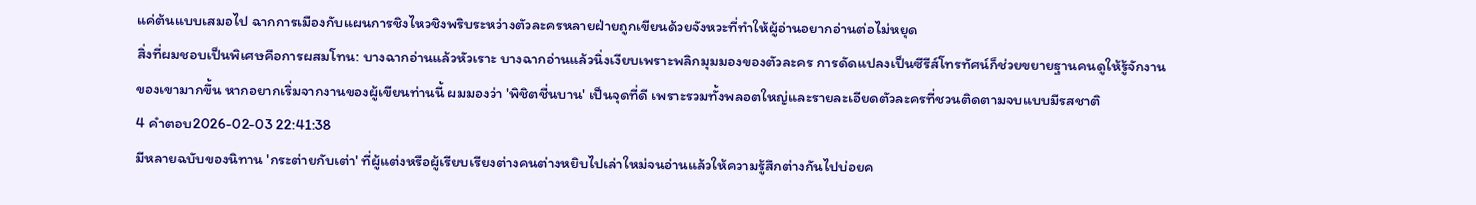แค่ต้นแบบเสมอไป ฉากการเมืองกับแผนการชิงไหวชิงพริบระหว่างตัวละครหลายฝ่ายถูกเขียนด้วยจังหวะที่ทำให้ผู้อ่านอยากอ่านต่อไม่หยุด
สิ่งที่ผมชอบเป็นพิเศษคือการผสมโทน: บางฉากอ่านแล้วหัวเราะ บางฉากอ่านแล้วนิ่งเงียบเพราะพลิกมุมมองของตัวละคร การดัดแปลงเป็นซีรีส์โทรทัศน์ก็ช่วยขยายฐานคนดูให้รู้จักงานของเขามากขึ้น หากอยากเริ่มจากงานของผู้เขียนท่านนี้ ผมมองว่า 'พิชิตชื่นบาน' เป็นจุดที่ดี เพราะรวมทั้งพลอตใหญ่และรายละเอียดตัวละครที่ชวนติดตามจบแบบมีรสชาติ
4 คำตอบ2026-02-03 22:41:38
มีหลายฉบับของนิทาน 'กระต่ายกับเต่า' ที่ผู้แต่งหรือผู้เรียบเรียงต่างคนต่างหยิบไปเล่าใหม่จนอ่านแล้วให้ความรู้สึกต่างกันไปบ่อยค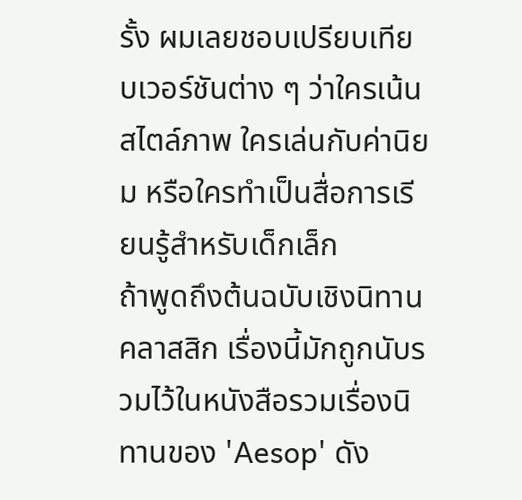รั้ง ผมเลยชอบเปรียบเทียบเวอร์ชันต่าง ๆ ว่าใครเน้นสไตล์ภาพ ใครเล่นกับค่านิยม หรือใครทำเป็นสื่อการเรียนรู้สำหรับเด็กเล็ก
ถ้าพูดถึงต้นฉบับเชิงนิทานคลาสสิก เรื่องนี้มักถูกนับรวมไว้ในหนังสือรวมเรื่องนิทานของ 'Aesop' ดัง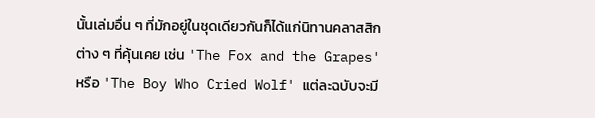นั้นเล่มอื่น ๆ ที่มักอยู่ในชุดเดียวกันก็ได้แก่นิทานคลาสสิกต่าง ๆ ที่คุ้นเคย เช่น 'The Fox and the Grapes' หรือ 'The Boy Who Cried Wolf' แต่ละฉบับจะมี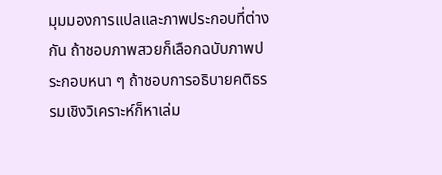มุมมองการแปลและภาพประกอบที่ต่างกัน ถ้าชอบภาพสวยก็เลือกฉบับภาพประกอบหนา ๆ ถ้าชอบการอธิบายคติธรรมเชิงวิเคราะห์ก็หาเล่ม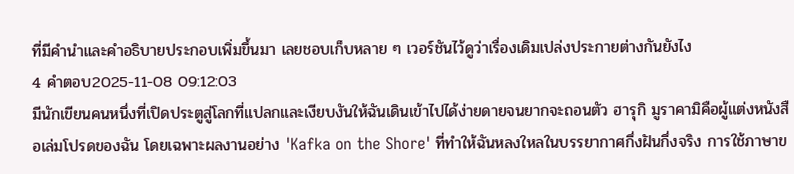ที่มีคำนำและคำอธิบายประกอบเพิ่มขึ้นมา เลยชอบเก็บหลาย ๆ เวอร์ชันไว้ดูว่าเรื่องเดิมเปล่งประกายต่างกันยังไง
4 คำตอบ2025-11-08 09:12:03
มีนักเขียนคนหนึ่งที่เปิดประตูสู่โลกที่แปลกและเงียบงันให้ฉันเดินเข้าไปได้ง่ายดายจนยากจะถอนตัว ฮารุกิ มูราคามิคือผู้แต่งหนังสือเล่มโปรดของฉัน โดยเฉพาะผลงานอย่าง 'Kafka on the Shore' ที่ทำให้ฉันหลงใหลในบรรยากาศกึ่งฝันกึ่งจริง การใช้ภาษาข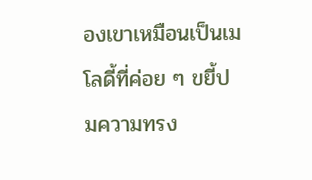องเขาเหมือนเป็นเมโลดี้ที่ค่อย ๆ ขยี้ปมความทรง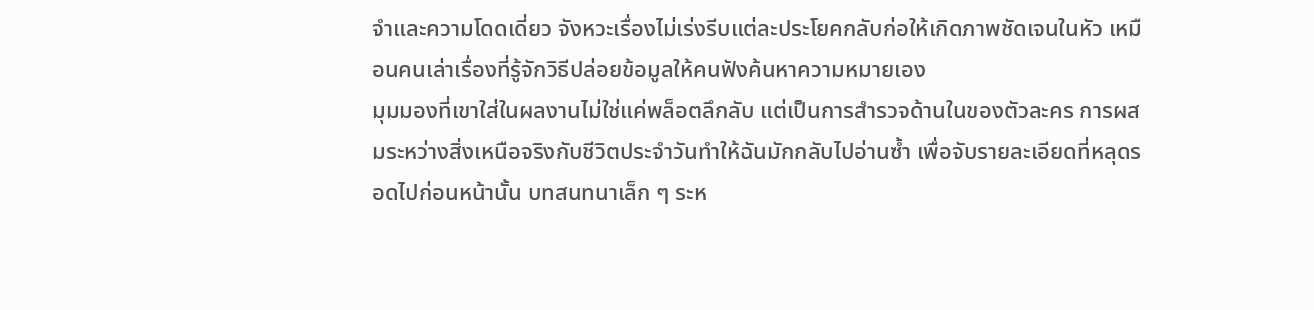จำและความโดดเดี่ยว จังหวะเรื่องไม่เร่งรีบแต่ละประโยคกลับก่อให้เกิดภาพชัดเจนในหัว เหมือนคนเล่าเรื่องที่รู้จักวิธีปล่อยข้อมูลให้คนฟังค้นหาความหมายเอง
มุมมองที่เขาใส่ในผลงานไม่ใช่แค่พล็อตลึกลับ แต่เป็นการสำรวจด้านในของตัวละคร การผสมระหว่างสิ่งเหนือจริงกับชีวิตประจำวันทำให้ฉันมักกลับไปอ่านซ้ำ เพื่อจับรายละเอียดที่หลุดรอดไปก่อนหน้านั้น บทสนทนาเล็ก ๆ ระห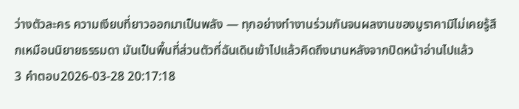ว่างตัวละคร ความเงียบที่ยาวออกมาเป็นพลัง — ทุกอย่างทำงานร่วมกันจนผลงานของมูราคามิไม่เคยรู้สึกเหมือนนิยายธรรมดา มันเป็นพื้นที่ส่วนตัวที่ฉันเดินเข้าไปแล้วคิดถึงนานหลังจากปิดหน้าอ่านไปแล้ว
3 คำตอบ2026-03-28 20:17:18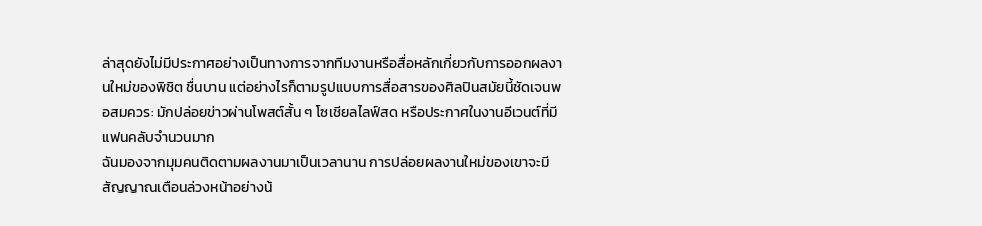ล่าสุดยังไม่มีประกาศอย่างเป็นทางการจากทีมงานหรือสื่อหลักเกี่ยวกับการออกผลงานใหม่ของพิชิต ชื่นบาน แต่อย่างไรก็ตามรูปแบบการสื่อสารของศิลปินสมัยนี้ชัดเจนพอสมควร: มักปล่อยข่าวผ่านโพสต์สั้น ๆ โซเชียลไลฟ์สด หรือประกาศในงานอีเวนต์ที่มีแฟนคลับจำนวนมาก
ฉันมองจากมุมคนติดตามผลงานมาเป็นเวลานาน การปล่อยผลงานใหม่ของเขาจะมีสัญญาณเตือนล่วงหน้าอย่างน้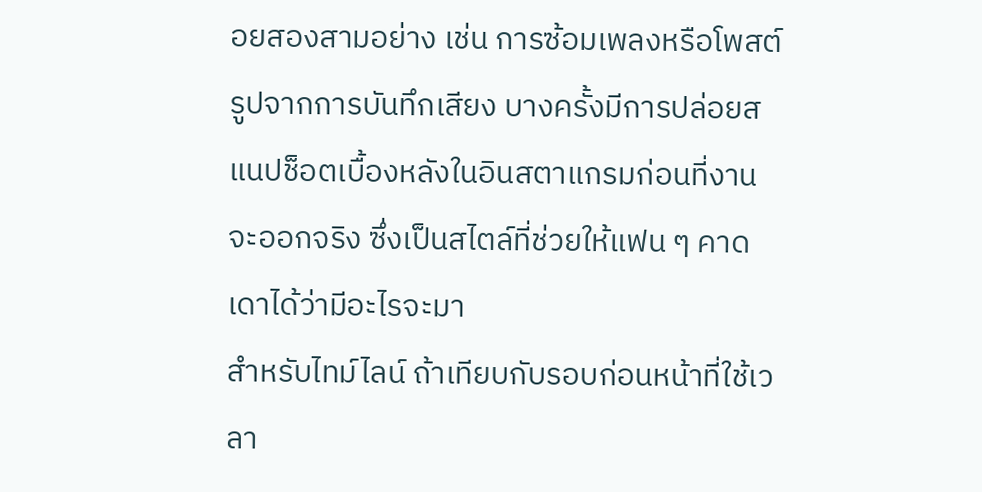อยสองสามอย่าง เช่น การซ้อมเพลงหรือโพสต์รูปจากการบันทึกเสียง บางครั้งมีการปล่อยสแนปช็อตเบื้องหลังในอินสตาแกรมก่อนที่งานจะออกจริง ซึ่งเป็นสไตล์ที่ช่วยให้แฟน ๆ คาดเดาได้ว่ามีอะไรจะมา
สำหรับไทม์ไลน์ ถ้าเทียบกับรอบก่อนหน้าที่ใช้เวลา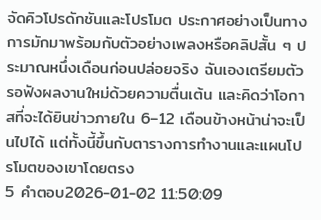จัดคิวโปรดักชันและโปรโมต ประกาศอย่างเป็นทางการมักมาพร้อมกับตัวอย่างเพลงหรือคลิปสั้น ๆ ประมาณหนึ่งเดือนก่อนปล่อยจริง ฉันเองเตรียมตัวรอฟังผลงานใหม่ด้วยความตื่นเต้น และคิดว่าโอกาสที่จะได้ยินข่าวภายใน 6–12 เดือนข้างหน้าน่าจะเป็นไปได้ แต่ทั้งนี้ขึ้นกับตารางการทำงานและแผนโปรโมตของเขาโดยตรง
5 คำตอบ2026-01-02 11:50:09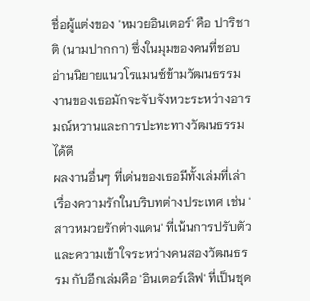ชื่อผู้แต่งของ 'หมวยอินเตอร์' คือ ปาริชาติ (นามปากกา) ซึ่งในมุมของคนที่ชอบอ่านนิยายแนวโรแมนซ์ข้ามวัฒนธรรม งานของเธอมักจะจับจังหวะระหว่างอารมณ์หวานและการปะทะทางวัฒนธรรมได้ดี
ผลงานอื่นๆ ที่เด่นของเธอมีทั้งเล่มที่เล่าเรื่องความรักในบริบทต่างประเทศ เช่น 'สาวหมวยรักต่างแดน' ที่เน้นการปรับตัวและความเข้าใจระหว่างคนสองวัฒนธรรม กับอีกเล่มคือ 'อินเตอร์เลิฟ' ที่เป็นชุด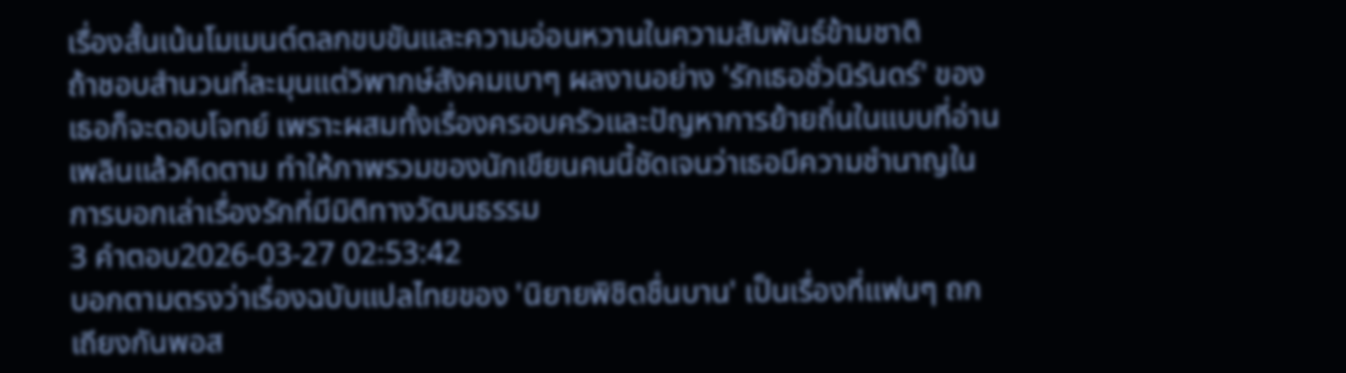เรื่องสั้นเน้นโมเมนต์ตลกขบขันและความอ่อนหวานในความสัมพันธ์ข้ามชาติ
ถ้าชอบสำนวนที่ละมุนแต่วิพากษ์สังคมเบาๆ ผลงานอย่าง 'รักเธอชั่วนิรันดร์' ของเธอก็จะตอบโจทย์ เพราะผสมทั้งเรื่องครอบครัวและปัญหาการย้ายถิ่นในแบบที่อ่านเพลินแล้วคิดตาม ทำให้ภาพรวมของนักเขียนคนนี้ชัดเจนว่าเธอมีความชำนาญในการบอกเล่าเรื่องรักที่มีมิติทางวัฒนธรรม
3 คำตอบ2026-03-27 02:53:42
บอกตามตรงว่าเรื่องฉบับแปลไทยของ 'นิยายพิชิตชื่นบาน' เป็นเรื่องที่แฟนๆ ถกเถียงกันพอส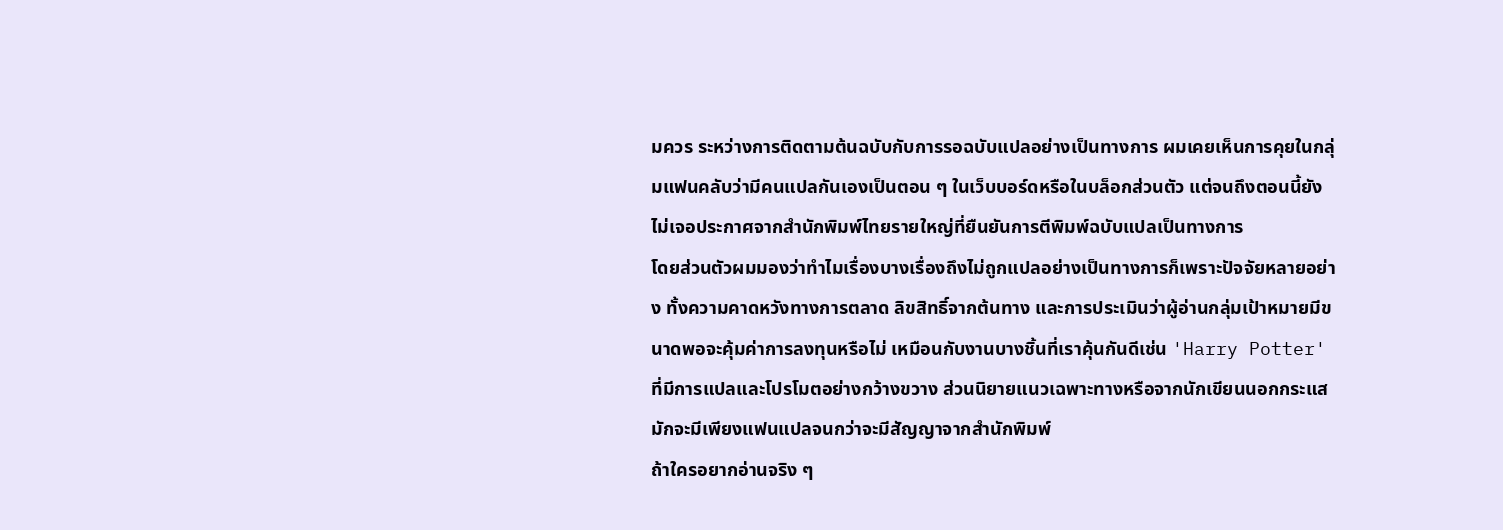มควร ระหว่างการติดตามต้นฉบับกับการรอฉบับแปลอย่างเป็นทางการ ผมเคยเห็นการคุยในกลุ่มแฟนคลับว่ามีคนแปลกันเองเป็นตอน ๆ ในเว็บบอร์ดหรือในบล็อกส่วนตัว แต่จนถึงตอนนี้ยังไม่เจอประกาศจากสำนักพิมพ์ไทยรายใหญ่ที่ยืนยันการตีพิมพ์ฉบับแปลเป็นทางการ
โดยส่วนตัวผมมองว่าทำไมเรื่องบางเรื่องถึงไม่ถูกแปลอย่างเป็นทางการก็เพราะปัจจัยหลายอย่าง ทั้งความคาดหวังทางการตลาด ลิขสิทธิ์จากต้นทาง และการประเมินว่าผู้อ่านกลุ่มเป้าหมายมีขนาดพอจะคุ้มค่าการลงทุนหรือไม่ เหมือนกับงานบางชิ้นที่เราคุ้นกันดีเช่น 'Harry Potter' ที่มีการแปลและโปรโมตอย่างกว้างขวาง ส่วนนิยายแนวเฉพาะทางหรือจากนักเขียนนอกกระแสมักจะมีเพียงแฟนแปลจนกว่าจะมีสัญญาจากสำนักพิมพ์
ถ้าใครอยากอ่านจริง ๆ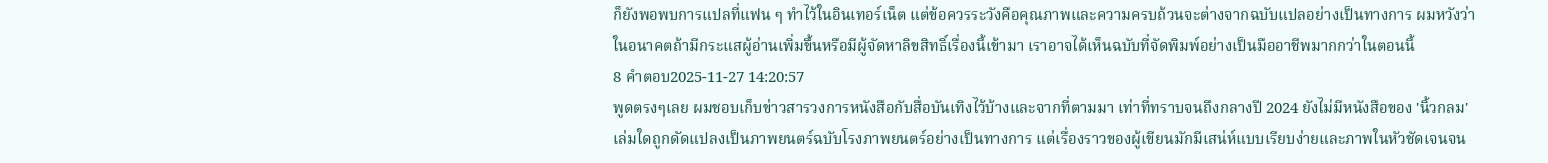ก็ยังพอพบการแปลที่แฟน ๆ ทำไว้ในอินเทอร์เน็ต แต่ข้อควรระวังคือคุณภาพและความครบถ้วนจะต่างจากฉบับแปลอย่างเป็นทางการ ผมหวังว่าในอนาคตถ้ามีกระแสผู้อ่านเพิ่มขึ้นหรือมีผู้จัดหาลิขสิทธิ์เรื่องนี้เข้ามา เราอาจได้เห็นฉบับที่จัดพิมพ์อย่างเป็นมืออาชีพมากกว่าในตอนนี้
8 คำตอบ2025-11-27 14:20:57
พูดตรงๆเลย ผมชอบเก็บข่าวสารวงการหนังสือกับสื่อบันเทิงไว้บ้างและจากที่ตามมา เท่าที่ทราบจนถึงกลางปี 2024 ยังไม่มีหนังสือของ 'นิ้วกลม' เล่มใดถูกดัดแปลงเป็นภาพยนตร์ฉบับโรงภาพยนตร์อย่างเป็นทางการ แต่เรื่องราวของผู้เขียนมักมีเสน่ห์แบบเรียบง่ายและภาพในหัวชัดเจนจน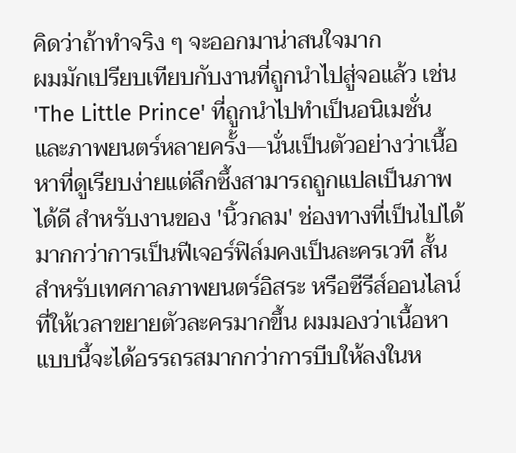คิดว่าถ้าทำจริง ๆ จะออกมาน่าสนใจมาก
ผมมักเปรียบเทียบกับงานที่ถูกนำไปสู่จอแล้ว เช่น 'The Little Prince' ที่ถูกนำไปทำเป็นอนิเมชั่นและภาพยนตร์หลายครั้ง—นั่นเป็นตัวอย่างว่าเนื้อหาที่ดูเรียบง่ายแต่ลึกซึ้งสามารถถูกแปลเป็นภาพได้ดี สำหรับงานของ 'นิ้วกลม' ช่องทางที่เป็นไปได้มากกว่าการเป็นฟีเจอร์ฟิล์มคงเป็นละครเวที สั้นสำหรับเทศกาลภาพยนตร์อิสระ หรือซีรีส์ออนไลน์ที่ให้เวลาขยายตัวละครมากขึ้น ผมมองว่าเนื้อหาแบบนี้จะได้อรรถรสมากกว่าการบีบให้ลงในห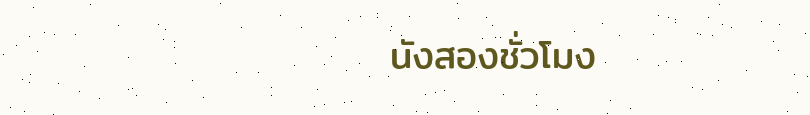นังสองชั่วโมง